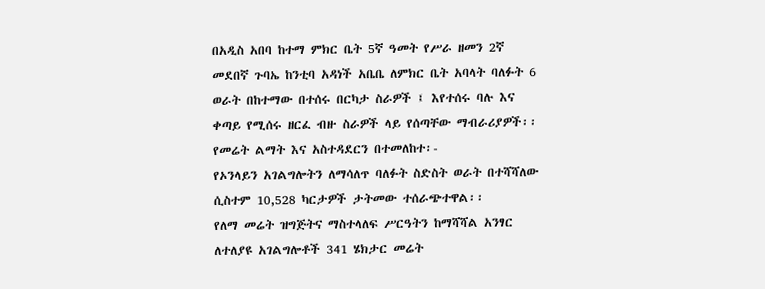በአዲስ አበባ ከተማ ምክር ቤት 5ኛ ዓመት የሥራ ዘመን 2ኛ መደበኛ ጉባኤ ከንቲባ አዳነች አቤቤ ለምክር ቤት አባላት ባለፉት 6 ወራት በከተማው በተሰሩ በርካታ ስራዎች ፤ እየተሰሩ ባሉ እና ቀጣይ የሚሰሩ ዘርፈ ብዙ ስራዎች ላይ የሰጣቸው ማብራሪያዎች፡፡
የመሬት ልማት እና አስተዳደርን በተመለከተ፡-
የኦንላይን አገልግሎትን ለማሳለጥ ባለፉት ስድስት ወራት በተሻሻለው ሲስተም 10,528 ካርታዎች ታትመው ተሰራጭተዋል፡፡
የለማ መሬት ዝግጅትና ማስተላለፍ ሥርዓትን ከማሻሻል አንፃር ለተለያዩ አገልግሎቶች 341 ሄክታር መሬት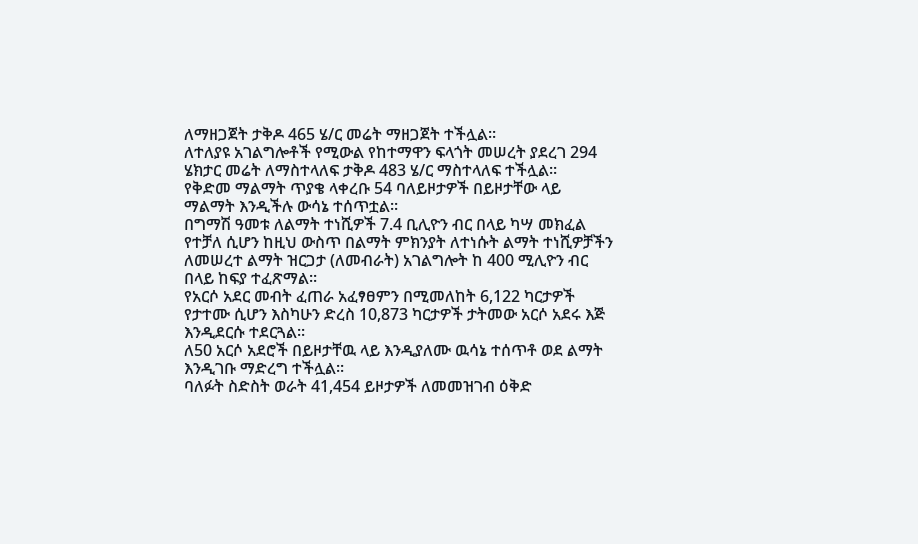ለማዘጋጀት ታቅዶ 465 ሄ/ር መሬት ማዘጋጀት ተችሏል፡፡
ለተለያዩ አገልግሎቶች የሚውል የከተማዋን ፍላጎት መሠረት ያደረገ 294 ሄክታር መሬት ለማስተላለፍ ታቅዶ 483 ሄ/ር ማስተላለፍ ተችሏል፡፡
የቅድመ ማልማት ጥያቄ ላቀረቡ 54 ባለይዞታዎች በይዞታቸው ላይ ማልማት እንዲችሉ ውሳኔ ተሰጥቷል፡፡
በግማሽ ዓመቱ ለልማት ተነሺዎች 7.4 ቢሊዮን ብር በላይ ካሣ መክፈል የተቻለ ሲሆን ከዚህ ውስጥ በልማት ምክንያት ለተነሱት ልማት ተነሺዎቻችን ለመሠረተ ልማት ዝርጋታ (ለመብራት) አገልግሎት ከ 400 ሚሊዮን ብር በላይ ከፍያ ተፈጽማል፡፡
የአርሶ አደር መብት ፈጠራ አፈፃፀምን በሚመለከት 6,122 ካርታዎች የታተሙ ሲሆን እስካሁን ድረስ 10,873 ካርታዎች ታትመው አርሶ አደሩ እጅ እንዲደርሱ ተደርጓል፡፡
ለ50 አርሶ አደሮች በይዞታቸዉ ላይ እንዲያለሙ ዉሳኔ ተሰጥቶ ወደ ልማት እንዲገቡ ማድረግ ተችሏል፡፡
ባለፉት ስድስት ወራት 41,454 ይዞታዎች ለመመዝገብ ዕቅድ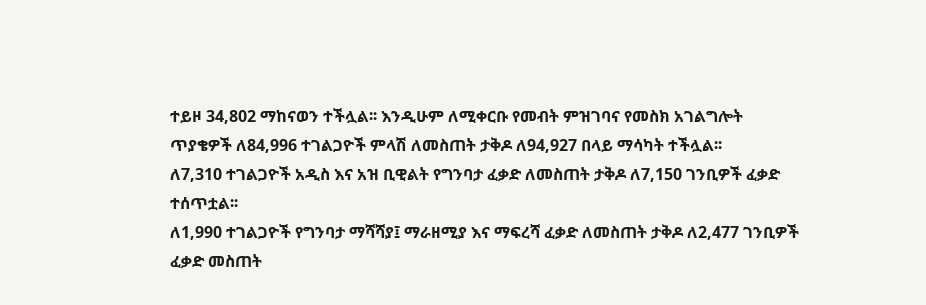ተይዞ 34,802 ማከናወን ተችሏል፡፡ እንዲሁም ለሚቀርቡ የመብት ምዝገባና የመስክ አገልግሎት ጥያቄዎች ለ84,996 ተገልጋዮች ምላሽ ለመስጠት ታቅዶ ለ94,927 በላይ ማሳካት ተችሏል፡፡
ለ7,310 ተገልጋዮች አዲስ እና አዝ ቢዊልት የግንባታ ፈቃድ ለመስጠት ታቅዶ ለ7,150 ገንቢዎች ፈቃድ ተሰጥቷል፡፡
ለ1,990 ተገልጋዮች የግንባታ ማሻሻያ፤ ማራዘሚያ እና ማፍረሻ ፈቃድ ለመስጠት ታቅዶ ለ2,477 ገንቢዎች ፈቃድ መስጠት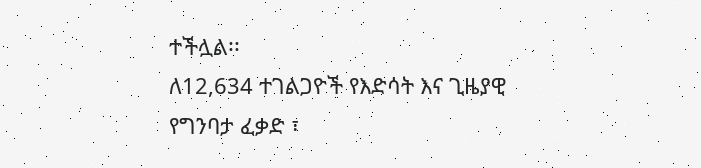ተችሏል፡፡
ለ12,634 ተገልጋዮች የእድሳት እና ጊዜያዊ የግንባታ ፈቃድ ፣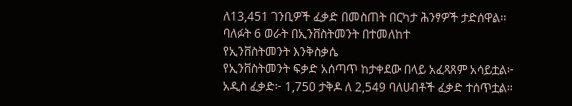ለ13,451 ገንቢዎች ፈቃድ በመስጠት በርካታ ሕንፃዎች ታድሰዋል፡፡
ባለፉት 6 ወራት በኢንቨስትመንት በተመለከተ
የኢንቨስትመንት እንቅስቃሴ
የኢንቨስትመንት ፍቃድ አሰጣጥ ከታቀደው በላይ አፈጻጸም አሳይቷል፦
አዲስ ፈቃድ፦ 1,750 ታቅዶ ለ 2,549 ባለሀብቶች ፈቃድ ተሰጥቷል።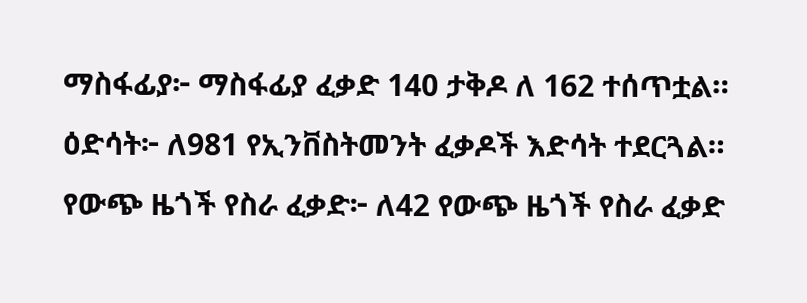ማስፋፊያ፦ ማስፋፊያ ፈቃድ 140 ታቅዶ ለ 162 ተሰጥቷል።
ዕድሳት፦ ለ981 የኢንቨስትመንት ፈቃዶች እድሳት ተደርጓል።
የውጭ ዜጎች የስራ ፈቃድ፦ ለ42 የውጭ ዜጎች የስራ ፈቃድ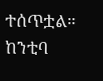ተሰጥቷል።
ከንቲባ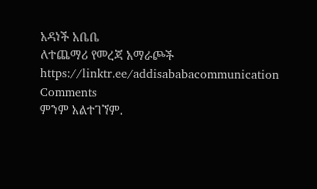አዳነች አቤቤ
ለተጨማሪ የመረጃ አማራጮች
https://linktr.ee/addisababacommunication
Comments
ምንም አልተገኘም.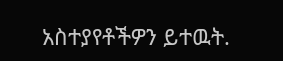አስተያየቶችዎን ይተዉት.